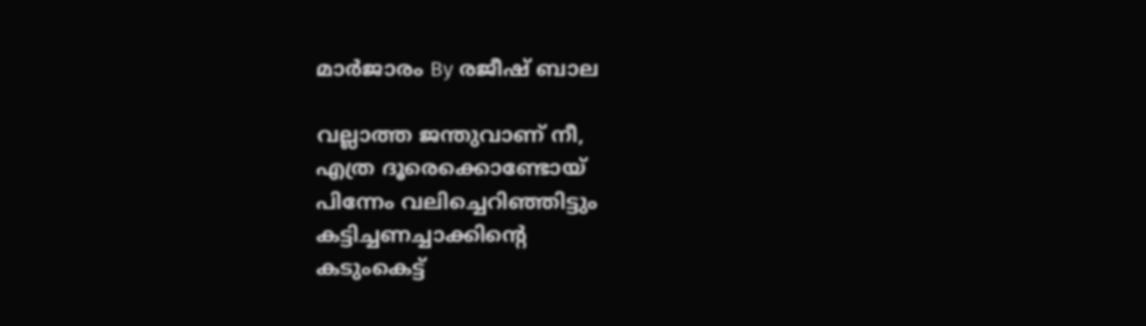മാർജാരം By രജീഷ് ബാല

വല്ലാത്ത ജന്തുവാണ് നീ,
എത്ര ദൂരെക്കൊണ്ടോയ്
പിന്നേം വലിച്ചെറിഞ്ഞിട്ടും
കട്ടിച്ചണച്ചാക്കിന്റെ
കടുംകെട്ട്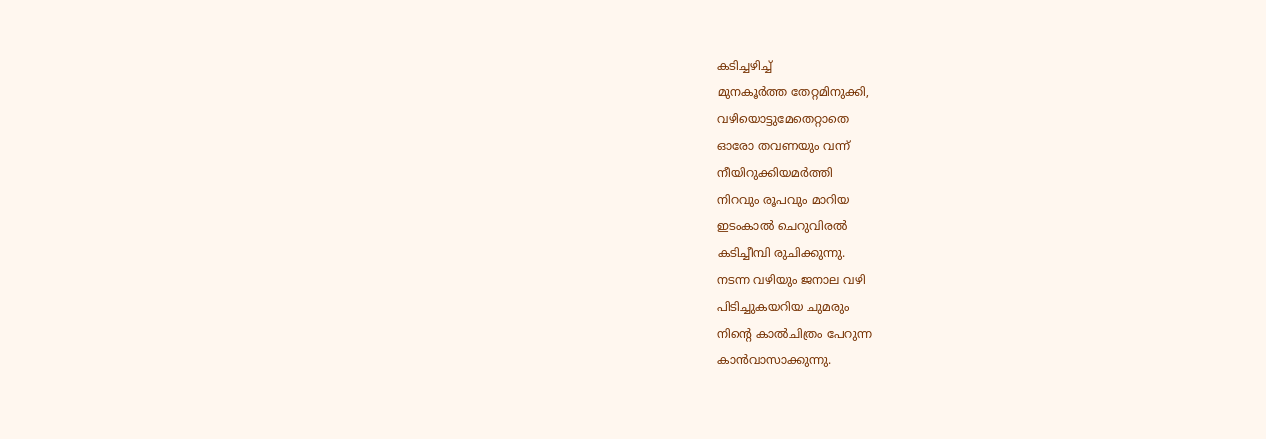കടിച്ചഴിച്ച്
മുനകൂർത്ത തേറ്റമിനുക്കി,
വഴിയൊട്ടുമേതെറ്റാതെ
ഓരോ തവണയും വന്ന്
നീയിറുക്കിയമർത്തി
നിറവും രൂപവും മാറിയ
ഇടംകാൽ ചെറുവിരൽ
കടിച്ചീമ്പി രുചിക്കുന്നു.
നടന്ന വഴിയും ജനാല വഴി
പിടിച്ചുകയറിയ ചുമരും
നിന്റെ കാൽചിത്രം പേറുന്ന
കാൻവാസാക്കുന്നു.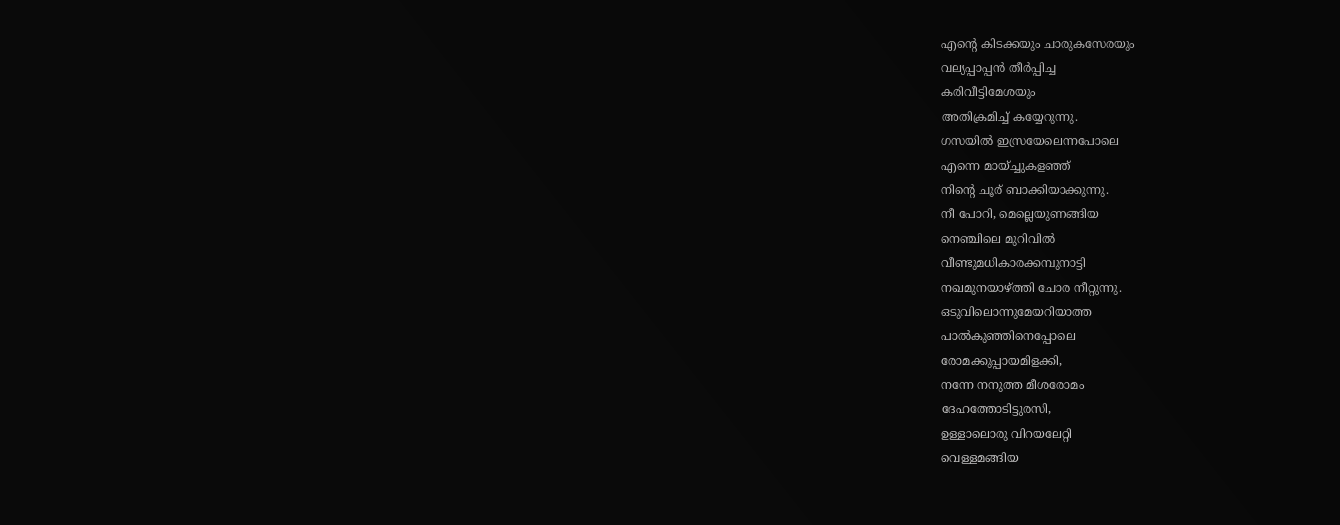എന്റെ കിടക്കയും ചാരുകസേരയും
വല്യപ്പാപ്പൻ തീർപ്പിച്ച
കരിവീട്ടിമേശയും
അതിക്രമിച്ച് കയ്യേറുന്നു.
ഗസയിൽ ഇസ്രയേലെന്നപോലെ
എന്നെ മായ്ച്ചുകളഞ്ഞ്
നിന്റെ ചൂര് ബാക്കിയാക്കുന്നു.
നീ പോറി, മെല്ലെയുണങ്ങിയ
നെഞ്ചിലെ മുറിവിൽ
വീണ്ടുമധികാരക്കമ്പുനാട്ടി
നഖമുനയാഴ്ത്തി ചോര നീറ്റുന്നു.
ഒടുവിലൊന്നുമേയറിയാത്ത
പാൽകുഞ്ഞിനെപ്പോലെ
രോമക്കുപ്പായമിളക്കി,
നന്നേ നനുത്ത മീശരോമം
ദേഹത്തോടിട്ടുരസി,
ഉള്ളാലൊരു വിറയലേറ്റി
വെള്ളമങ്ങിയ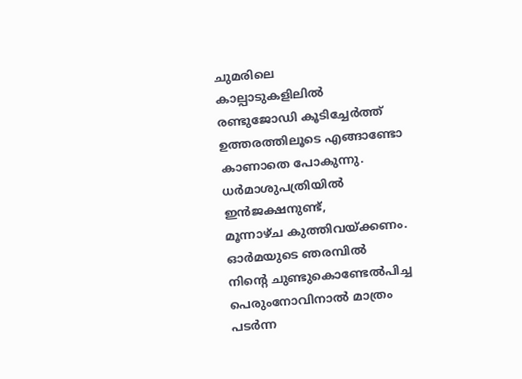ചുമരിലെ
കാല്പാടുകളിലിൽ
രണ്ടുജോഡി കൂടിച്ചേർത്ത്
ഉത്തരത്തിലൂടെ എങ്ങാണ്ടോ
കാണാതെ പോകുന്നു.
ധർമാശുപത്രിയിൽ ഇൻജക്ഷനുണ്ട്,
മൂന്നാഴ്ച കുത്തിവയ്ക്കണം.
ഓർമയുടെ ഞരമ്പിൽ
നിന്റെ ചുണ്ടുകൊണ്ടേൽപിച്ച
പെരുംനോവിനാൽ മാത്രം
പടർന്ന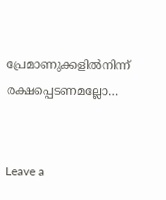പ്രേമാണുക്കളിൽനിന്ന്
രക്ഷപ്പെടണമല്ലോ…


Leave a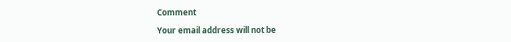Comment

Your email address will not be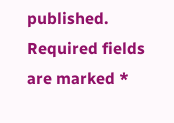published. Required fields are marked *